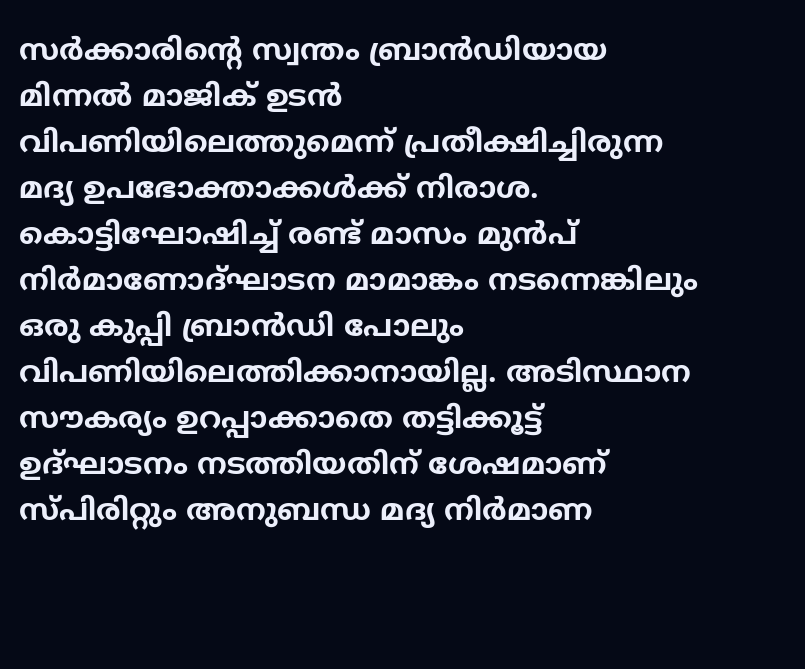സർക്കാരിന്റെ സ്വന്തം ബ്രാൻഡിയായ മിന്നൽ മാജിക് ഉടൻ വിപണിയിലെത്തുമെന്ന് പ്രതീക്ഷിച്ചിരുന്ന മദ്യ ഉപഭോക്താക്കൾക്ക് നിരാശ. കൊട്ടിഘോഷിച്ച് രണ്ട് മാസം മുൻപ് നിര്‍മാണോദ്ഘാടന മാമാങ്കം നടന്നെങ്കിലും ഒരു കുപ്പി ബ്രാൻഡി പോലും വിപണിയിലെത്തിക്കാനായില്ല. അടിസ്ഥാന സൗകര്യം ഉറപ്പാക്കാതെ തട്ടിക്കൂട്ട് ഉദ്ഘാടനം നടത്തിയതിന് ശേഷമാണ് സ്പിരിറ്റും അനുബന്ധ മദ്യ നിർമാണ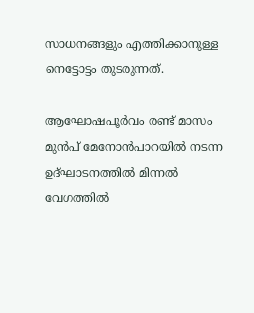സാധനങ്ങളും എത്തിക്കാനുള്ള നെട്ടോട്ടം തുടരുന്നത്.

ആഘോഷപൂർവം രണ്ട് മാസം മുൻപ് മേനോൻപാറയിൽ നടന്ന ഉദ്ഘാടനത്തില്‍ മിന്നൽ വേഗത്തിൽ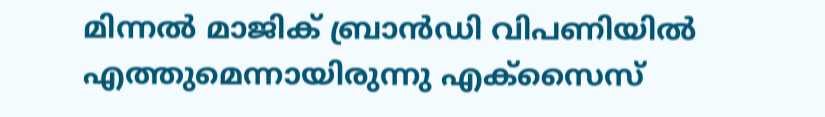മിന്നൽ മാജിക് ബ്രാൻഡി വിപണിയിൽ എത്തുമെന്നായിരുന്നു എക്സൈസ്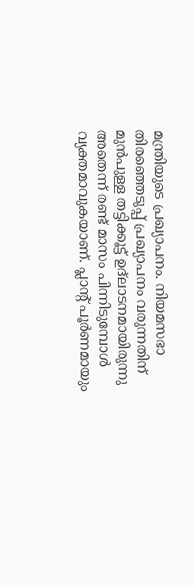മന്ത്രിയുടെ പ്രഖ്യാപനം. നിയമസഭാ തിരഞ്ഞെടുപ്പ് പ്രഖ്യാപനം വരുന്നതിന് മുൻപുള്ള തട്ടിക്കൂട്ട് ഉദ്‌ലാടനമായിരുന്നു അതെന്ന് രണ്ട് മാസം പിന്നിടുമ്പോൾ വ്യക്തമാവുകയാണ്. പ്ലാന്‍റ് പൂർണമായും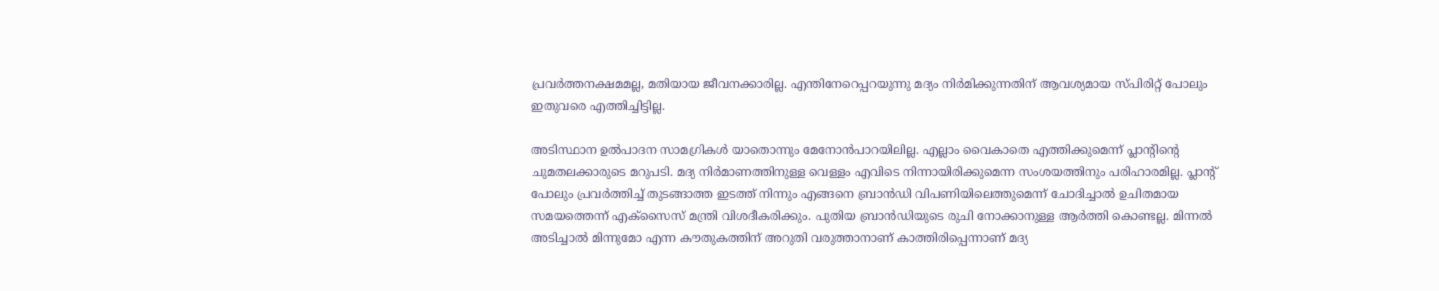പ്രവർത്തനക്ഷമമല്ല, മതിയായ ജീവനക്കാരില്ല. എന്തിനേറെപ്പറയുന്നു മദ്യം നിർമിക്കുന്നതിന് ആവശ്യമായ സ്‌പിരിറ്റ് പോലും ഇതുവരെ എത്തിച്ചിട്ടില്ല.

അടിസ്ഥാന ഉൽപാദന സാമഗ്രികൾ യാതൊന്നും മേനോൻപാറയിലില്ല. എല്ലാം വൈകാതെ എത്തിക്കുമെന്ന് പ്ലാന്‍റിന്‍റെ ചുമതലക്കാരുടെ മറുപടി. മദ്യ നിർമാണത്തിനുള്ള വെള്ളം എവിടെ നിന്നായിരിക്കുമെന്ന സംശയത്തിനും പരിഹാരമില്ല. പ്ലാന്റ് പോലും പ്രവർത്തിച്ച് തുടങ്ങാത്ത ഇടത്ത് നിന്നും എങ്ങനെ ബ്രാൻഡി വിപണിയിലെത്തുമെന്ന് ചോദിച്ചാൽ ഉചിതമായ സമയത്തെന്ന് എക്സൈസ് മന്ത്രി വിശദീകരിക്കും. പുതിയ ബ്രാൻഡിയുടെ രുചി നോക്കാനുള്ള ആർത്തി കൊണ്ടല്ല. മിന്നൽ അടിച്ചാൽ മിന്നുമോ എന്ന കൗതുകത്തിന് അറുതി വരുത്താനാണ് കാത്തിരിപ്പെന്നാണ് മദ്യ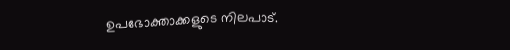ഉപഭോക്താക്കളുടെ നിലപാട്.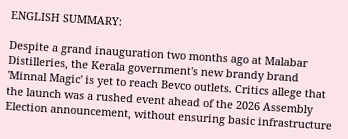ENGLISH SUMMARY:

Despite a grand inauguration two months ago at Malabar Distilleries, the Kerala government's new brandy brand 'Minnal Magic' is yet to reach Bevco outlets. Critics allege that the launch was a rushed event ahead of the 2026 Assembly Election announcement, without ensuring basic infrastructure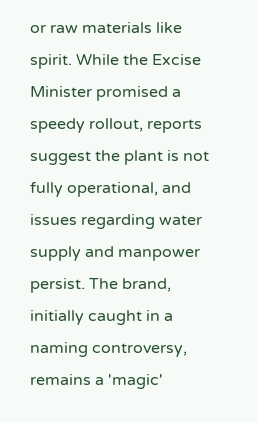or raw materials like spirit. While the Excise Minister promised a speedy rollout, reports suggest the plant is not fully operational, and issues regarding water supply and manpower persist. The brand, initially caught in a naming controversy, remains a 'magic'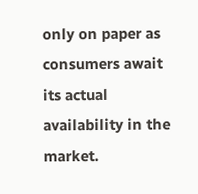only on paper as consumers await its actual availability in the market.